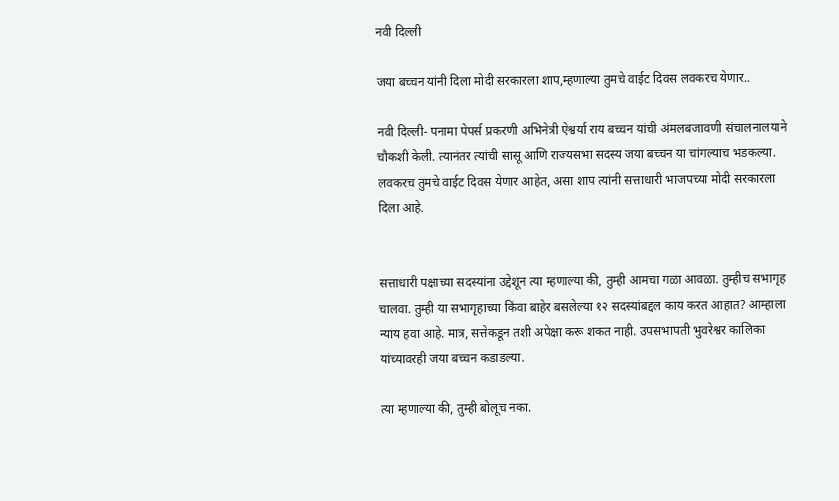नवी दिल्ली

जया बच्चन यांनी दिला मोदी सरकारला शाप,म्हणाल्या तुमचे वाईट दिवस लवकरच येणार..

नवी दिल्ली- पनामा पेपर्स प्रकरणी अभिनेत्री ऐश्वर्या राय बच्चन यांची अंमलबजावणी संचालनालयाने चौकशी केली. त्यानंतर त्यांची सासू आणि राज्यसभा सदस्य जया बच्चन या चांगल्याच भडकल्या. लवकरच तुमचे वाईट दिवस येणार आहेत, असा शाप त्यांनी सत्ताधारी भाजपच्या मोदी सरकारला दिला आहे.


सत्ताधारी पक्षाच्या सदस्यांना उद्देशून त्या म्हणाल्या की, तुम्ही आमचा गळा आवळा. तुम्हीच सभागृह चालवा. तुम्ही या सभागृहाच्या किंवा बाहेर बसलेल्या १२ सदस्यांबद्दल काय करत आहात? आम्हाला न्याय हवा आहे. मात्र, सत्तेकडून तशी अपेक्षा करू शकत नाही. उपसभापती भुवरेश्वर कालिका यांच्यावरही जया बच्चन कडाडल्या.

त्या म्हणाल्या की, तुम्ही बोलूच नका.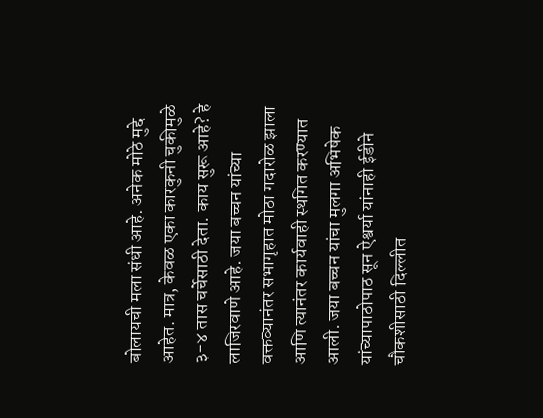बोलायची मला संधी आहे. अनेक मोठे मुद्दे आहेत. मात्र, केवळ एका कारकुनी चुकीमुळे ३-४ तास चर्चेसाठी देता. काय सुरू आहे? हे लाजिरवाणे आहे. जया बच्चन यांच्या वक्तव्यानंतर सभागृहात मोठा गदारोळ झाला आणि त्यानंतर कार्यवाही स्थगित करण्यात आली. जया बच्चन यांचा मुलगा अभिषेक यांच्यापाठोपाठ सून ऐश्वर्या यांनाही ईडीने चौकशीसाठी दिल्लीत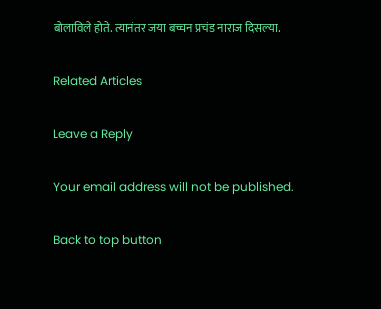बोलाविले होते. त्यानंतर जया बच्चन प्रचंड नाराज दिसल्या.

Related Articles

Leave a Reply

Your email address will not be published.

Back to top button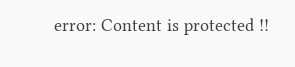error: Content is protected !!